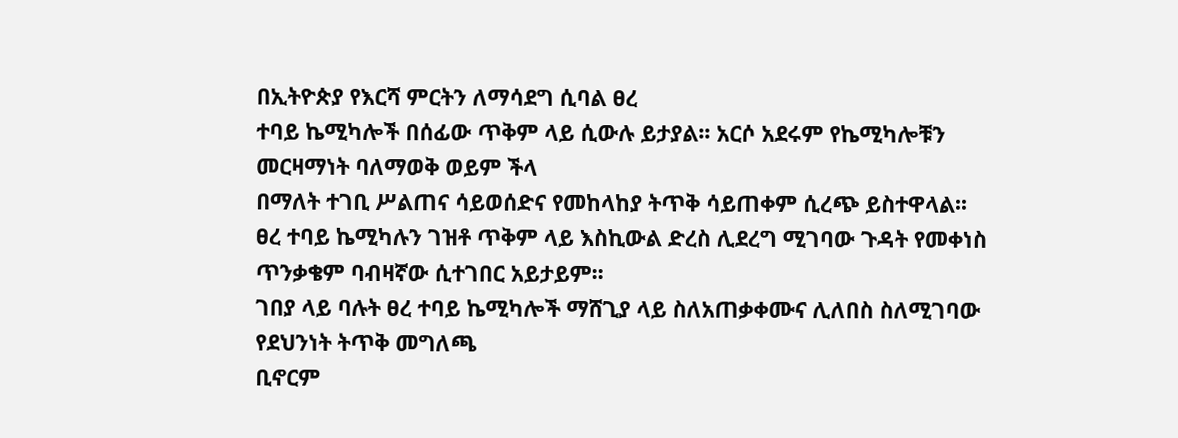በኢትዮጵያ የእርሻ ምርትን ለማሳደግ ሲባል ፀረ
ተባይ ኬሚካሎች በሰፊው ጥቅም ላይ ሲውሉ ይታያል፡፡ አርሶ አደሩም የኬሚካሎቹን መርዛማነት ባለማወቅ ወይም ችላ
በማለት ተገቢ ሥልጠና ሳይወሰድና የመከላከያ ትጥቅ ሳይጠቀም ሲረጭ ይስተዋላል፡፡
ፀረ ተባይ ኬሚካሉን ገዝቶ ጥቅም ላይ እስኪውል ድረስ ሊደረግ ሚገባው ጉዳት የመቀነስ ጥንቃቄም ባብዛኛው ሲተገበር አይታይም፡፡
ገበያ ላይ ባሉት ፀረ ተባይ ኬሚካሎች ማሸጊያ ላይ ስለአጠቃቀሙና ሊለበስ ስለሚገባው የደህንነት ትጥቅ መግለጫ
ቢኖርም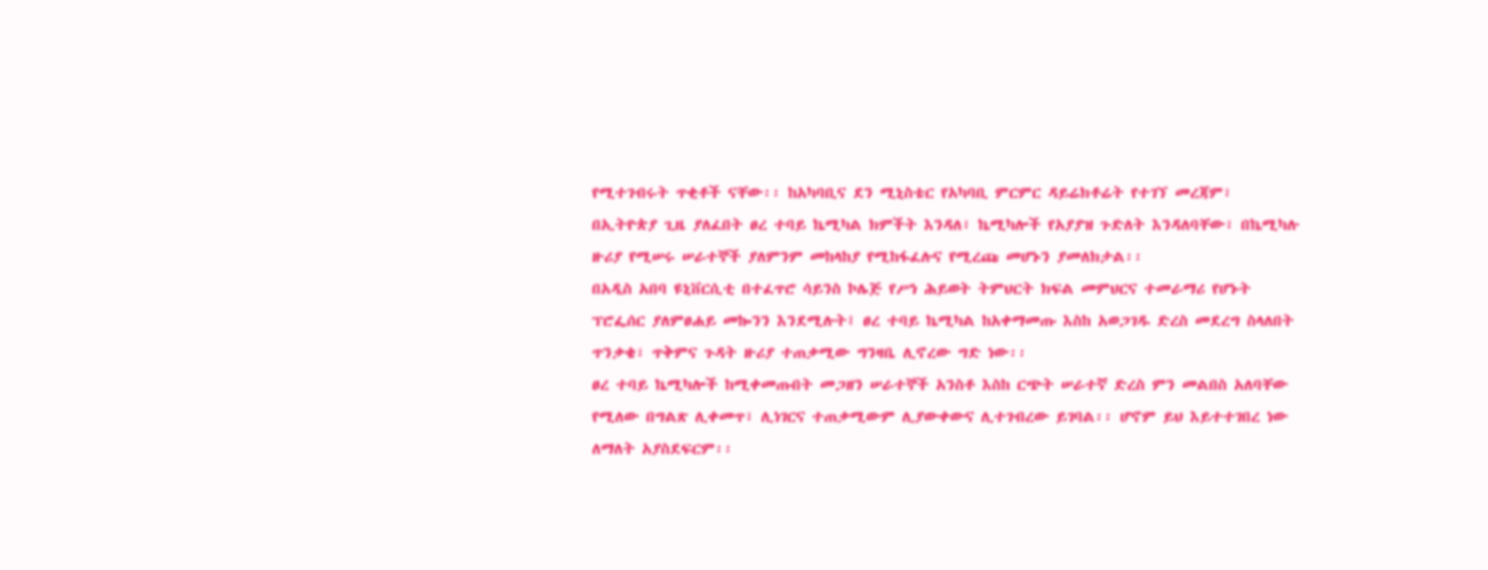የሚተገብሩት ጥቂቶች ናቸው፡፡ ከአካባቢና ደን ሚኒስቴር የአካባቢ ምርምር ዳይሬክቶሬት የተገኘ መረጃም፣
በኢትዮጵያ ጊዜ ያለፈበት ፀረ ተባይ ኬሚካል ክምችት እንዳለ፣ ኬሚካሎች የአያያዝ ጉድለት እንዳለባቸው፣ በኬሚካሉ
ዙሪያ የሚሠሩ ሠራተኞች ያለምንም መከላከያ የሚከፋፈሉና የሚረጩ መሆኑን ያመለክታል፡፡
በአዲስ አበባ ዩኒቨርሲቲ በተፈጥሮ ሳይንስ ኮሌጅ የሥነ ሕይወት ትምህርት ክፍል መምህርና ተመራማሪ የሆኑት
ፕሮፌሰር ያለምፀሐይ መኰንን እንደሚሉት፤ ፀረ ተባይ ኬሚካል ከአቀማመጡ እስከ አወጋገዱ ድረስ መደረግ ስላለበት
ጥንቃቄ፣ ጥቅምና ጉዳት ዙሪያ ተጠቃሚው ግንዛቤ ሊኖረው ግድ ነው፡፡
ፀረ ተባይ ኬሚካሎች ከሚቀመጡበት መጋዘን ሠራተኞች አንስቶ እስከ ርጭት ሠራተኛ ድረስ ምን መልበስ አለባቸው
የሚለው በግልጽ ሊቀመጥ፣ ሊነገርና ተጠቃሚውም ሊያውቀውና ሊተገብረው ይገባል፡፡ ሆኖም ይህ እይተተገበረ ነው
ለማለት አያስደፍርም፡፡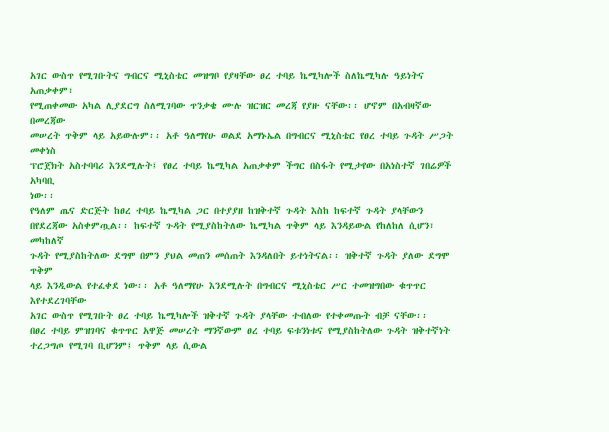አገር ውስጥ የሚገቡትና ግብርና ሚኒስቴር መዝግቦ የያዛቸው ፀረ ተባይ ኬሚካሎች ስለኬሚካሉ ዓይነትና አጠቃቀም፣
የሚጠቀመው አካል ሊያደርግ ስለሚገባው ጥንቃቄ ሙሉ ዝርዝር መረጃ የያዙ ናቸው፡፡ ሆኖም በአብዛኛው በመረጃው
መሠረት ጥቅም ላይ አይውሉም፡፡ አቶ ዓለማየሁ ወልደ አማኑኤል በግብርና ሚኒስቴር የፀረ ተባይ ጉዳት ሥጋት መቀነስ
ፕሮጀክት አስተባባሪ እንደሚሉት፤ የፀረ ተባይ ኬሚካል አጠቃቀም ችግር በስፋት የሚታየው በአነስተኛ ገበሬዎች አካባቢ
ነው፡፡
የዓለም ጤና ድርጅት ከፀረ ተባይ ኬሚካል ጋር በተያያዘ ከዝቅተኛ ጉዳት እስከ ከፍተኛ ጉዳት ያላቸውን
በየደረጃው አስቀምጧል፡፡ ከፍተኛ ጉዳት የሚያስከትለው ኬሚካል ጥቅም ላይ እንዳይውል የከለከለ ሲሆን፣ መካከለኛ
ጉዳት የሚያስከትለው ደግሞ በምን ያህል መጠን መሰጠት እንዳለበት ይተነትናል፡፡ ዝቅተኛ ጉዳት ያለው ደግሞ ጥቅም
ላይ እንዲውል የተፈቀደ ነው፡፡ አቶ ዓለማየሁ እንደሚሉት በግብርና ሚኒስቴር ሥር ተመዝግበው ቁጥጥር እየተደረገባቸው
አገር ውስጥ የሚገቡት ፀረ ተባይ ኬሚካሎች ዝቅተኛ ጉዳት ያላቸው ተብለው የተቀመጡት ብቻ ናቸው፡፡
በፀረ ተባይ ምዝገባና ቁጥጥር አዋጅ መሠረት ማንኛውም ፀረ ተባይ ፍቱንነቱና የሚያስከትለው ጉዳት ዝቅተኛነት ተረጋግጦ የሚገባ ቢሆንም፤ ጥቅም ላይ ሲውል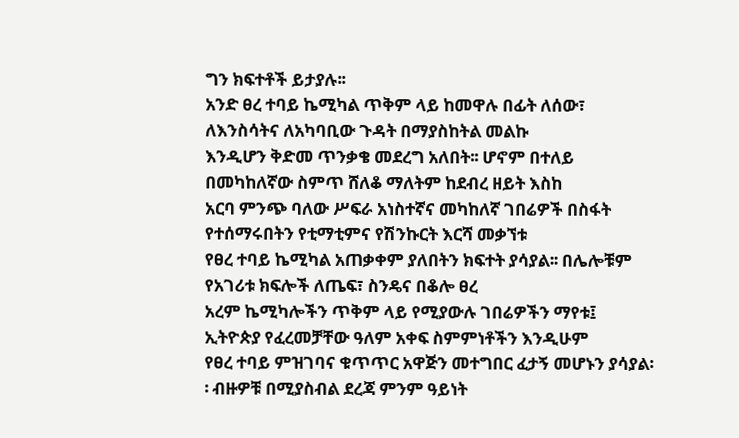ግን ክፍተቶች ይታያሉ፡፡
አንድ ፀረ ተባይ ኬሚካል ጥቅም ላይ ከመዋሉ በፊት ለሰው፣ ለእንስሳትና ለአካባቢው ጉዳት በማያስከትል መልኩ
እንዲሆን ቅድመ ጥንቃቄ መደረግ አለበት፡፡ ሆኖም በተለይ በመካከለኛው ስምጥ ሸለቆ ማለትም ከደብረ ዘይት እስከ
አርባ ምንጭ ባለው ሥፍራ አነስተኛና መካከለኛ ገበሬዎች በስፋት የተሰማሩበትን የቲማቲምና የሽንኩርት እርሻ መቃኘቱ
የፀረ ተባይ ኬሚካል አጠቃቀም ያለበትን ክፍተት ያሳያል፡፡ በሌሎቹም የአገሪቱ ክፍሎች ለጤፍ፣ ስንዴና በቆሎ ፀረ
አረም ኬሚካሎችን ጥቅም ላይ የሚያውሉ ገበሬዎችን ማየቱ፤ ኢትዮጵያ የፈረመቻቸው ዓለም አቀፍ ስምምነቶችን እንዲሁም
የፀረ ተባይ ምዝገባና ቁጥጥር አዋጅን መተግበር ፈታኝ መሆኑን ያሳያል፡፡ ብዙዎቹ በሚያስብል ደረጃ ምንም ዓይነት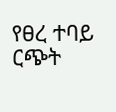የፀረ ተባይ ርጭት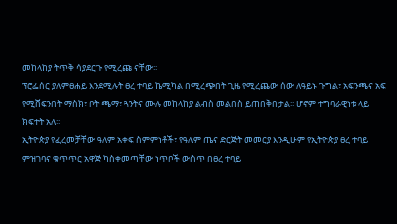መከላከያ ትጥቅ ሳያደርጉ የሚረጩ ናቸው፡፡
ፕሮፌሰር ያለምፀሐይ እንደሚሉት ፀረ ተባይ ኬሚካል በሚረጭበት ጊዜ የሚረጨው ሰው ለዓይኑ ጉግል፣ አፍንጫና አፍ
የሚሸፍንበት ማስክ፣ ቦት ጫማ፣ ጓንትና ሙሉ መከላከያ ልብስ መልበስ ይጠበቅበታል፡፡ ሆኖም ተግባራዊነቱ ላይ
ክፍተት አለ፡፡
ኢትዮጵያ የፈረመቻቸው ዓለም አቀፍ ስምምነቶች፣ የዓለም ጤና ድርጅት መመርያ እንዲሁም የኢትዮጵያ ፀረ ተባይ
ምዝገባና ቁጥጥር አዋጅ ካስቀመጣቸው ነጥቦች ውስጥ በፀረ ተባይ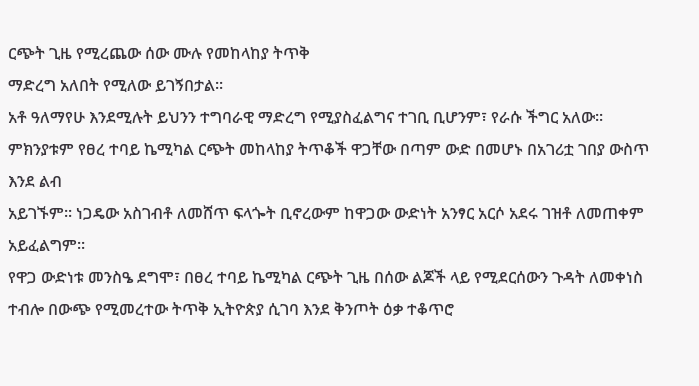ርጭት ጊዜ የሚረጨው ሰው ሙሉ የመከላከያ ትጥቅ
ማድረግ አለበት የሚለው ይገኝበታል፡፡
አቶ ዓለማየሁ እንደሚሉት ይህንን ተግባራዊ ማድረግ የሚያስፈልግና ተገቢ ቢሆንም፣ የራሱ ችግር አለው፡፡
ምክንያቱም የፀረ ተባይ ኬሚካል ርጭት መከላከያ ትጥቆች ዋጋቸው በጣም ውድ በመሆኑ በአገሪቷ ገበያ ውስጥ እንደ ልብ
አይገኙም፡፡ ነጋዴው አስገብቶ ለመሸጥ ፍላጐት ቢኖረውም ከዋጋው ውድነት አንፃር አርሶ አደሩ ገዝቶ ለመጠቀም
አይፈልግም፡፡
የዋጋ ውድነቱ መንስዔ ደግሞ፣ በፀረ ተባይ ኬሚካል ርጭት ጊዜ በሰው ልጆች ላይ የሚደርሰውን ጉዳት ለመቀነስ
ተብሎ በውጭ የሚመረተው ትጥቅ ኢትዮጵያ ሲገባ እንደ ቅንጦት ዕቃ ተቆጥሮ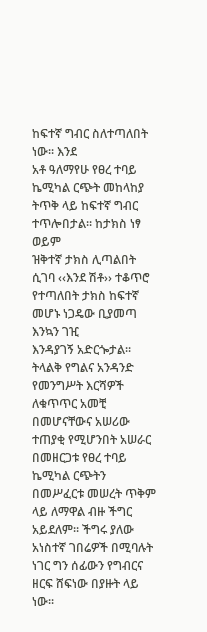ከፍተኛ ግብር ስለተጣለበት ነው፡፡ እንደ
አቶ ዓለማየሁ የፀረ ተባይ ኬሚካል ርጭት መከላከያ ትጥቅ ላይ ከፍተኛ ግብር ተጥሎበታል፡፡ ከታክስ ነፃ ወይም
ዝቅተኛ ታክስ ሊጣልበት ሲገባ ‹‹እንደ ሽቶ›› ተቆጥሮ የተጣለበት ታክስ ከፍተኛ መሆኑ ነጋዴው ቢያመጣ እንኳን ገዢ
እንዳያገኝ አድርጐታል፡፡
ትላልቅ የግልና አንዳንድ የመንግሥት እርሻዎች ለቁጥጥር አመቺ በመሆናቸውና አሠሪው ተጠያቂ የሚሆንበት አሠራር
በመዘርጋቱ የፀረ ተባይ ኬሚካል ርጭትን በመሥፈርቱ መሠረት ጥቅም ላይ ለማዋል ብዙ ችግር አይደለም፡፡ ችግሩ ያለው
አነስተኛ ገበሬዎች በሚባሉት ነገር ግን ሰፊውን የግብርና ዘርፍ ሸፍነው በያዙት ላይ ነው፡፡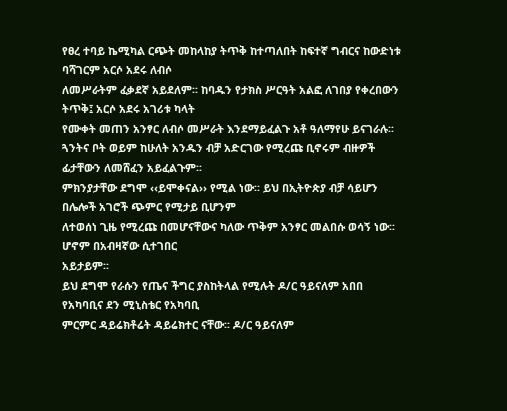የፀረ ተባይ ኬሚካል ርጭት መከላከያ ትጥቅ ከተጣለበት ከፍተኛ ግብርና ከውድነቱ ባሻገርም አርሶ አደሩ ለብሶ
ለመሥራትም ፈቃደኛ አይደለም፡፡ ከባዱን የታክስ ሥርዓት አልፎ ለገበያ የቀረበውን ትጥቅ፤ አርሶ አደሩ አገሪቱ ካላት
የሙቀት መጠን አንፃር ለብሶ መሥራት እንደማይፈልጉ አቶ ዓለማየሁ ይናገራሉ፡፡
ጓንትና ቦት ወይም ከሁለት አንዱን ብቻ አድርገው የሚረጩ ቢኖሩም ብዙዎች ፊታቸውን ለመሸፈን አይፈልጉም፡፡
ምክንያታቸው ደግሞ ‹‹ይሞቀናል›› የሚል ነው፡፡ ይህ በኢትዮጵያ ብቻ ሳይሆን በሌሎች አገሮች ጭምር የሚታይ ቢሆንም
ለተወሰነ ጊዜ የሚረጩ በመሆናቸውና ካለው ጥቅም አንፃር መልበሱ ወሳኝ ነው፡፡ ሆኖም በአብዛኛው ሲተገበር
አይታይም፡፡
ይህ ደግሞ የራሱን የጤና ችግር ያስከትላል የሚሉት ዶ/ር ዓይናለም አበበ የአካባቢና ደን ሚኒስቴር የአካባቢ
ምርምር ዳይሬክቶሬት ዳይሬክተር ናቸው፡፡ ዶ/ር ዓይናለም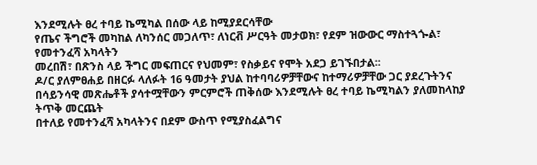እንደሚሉት ፀረ ተባይ ኬሚካል በሰው ላይ ከሚያደርሳቸው
የጤና ችግሮች መካከል ለካንሰር መጋለጥ፣ ለነርቭ ሥርዓት መታወክ፣ የደም ዝውውር ማስተጓጐል፣ የመተንፈሻ አካላትን
መረበሽ፣ በጽንስ ላይ ችግር መፍጠርና የህመም፣ የስቃይና የሞት አደጋ ይገኙበታል፡፡
ዶ/ር ያለምፀሐይ በዘርፉ ላለፉት 16 ዓመታት ያህል ከተባባሪዎቻቸውና ከተማሪዎቻቸው ጋር ያደረጉትንና
በሳይንሳዊ መጽሔቶች ያሳተሟቸውን ምርምሮች ጠቅሰው እንደሚሉት ፀረ ተባይ ኬሚካልን ያለመከላከያ ትጥቅ መርጨት
በተለይ የመተንፈሻ አካላትንና በደም ውስጥ የሚያስፈልግና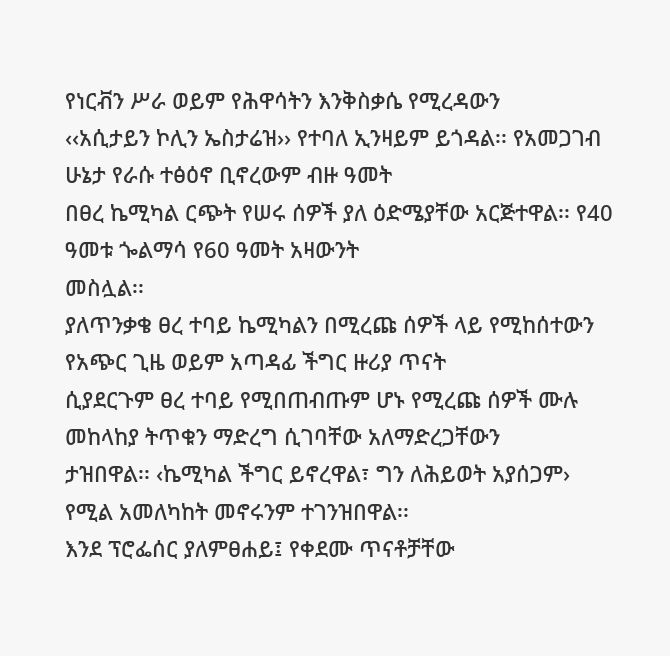የነርቭን ሥራ ወይም የሕዋሳትን እንቅስቃሴ የሚረዳውን
‹‹አሲታይን ኮሊን ኤስታሬዝ›› የተባለ ኢንዛይም ይጎዳል፡፡ የአመጋገብ ሁኔታ የራሱ ተፅዕኖ ቢኖረውም ብዙ ዓመት
በፀረ ኬሚካል ርጭት የሠሩ ሰዎች ያለ ዕድሜያቸው አርጅተዋል፡፡ የ40 ዓመቱ ጐልማሳ የ60 ዓመት አዛውንት
መስሏል፡፡
ያለጥንቃቄ ፀረ ተባይ ኬሚካልን በሚረጩ ሰዎች ላይ የሚከሰተውን የአጭር ጊዜ ወይም አጣዳፊ ችግር ዙሪያ ጥናት
ሲያደርጉም ፀረ ተባይ የሚበጠብጡም ሆኑ የሚረጩ ሰዎች ሙሉ መከላከያ ትጥቁን ማድረግ ሲገባቸው አለማድረጋቸውን
ታዝበዋል፡፡ ‹ኬሚካል ችግር ይኖረዋል፣ ግን ለሕይወት አያሰጋም› የሚል አመለካከት መኖሩንም ተገንዝበዋል፡፡
እንደ ፕሮፌሰር ያለምፀሐይ፤ የቀደሙ ጥናቶቻቸው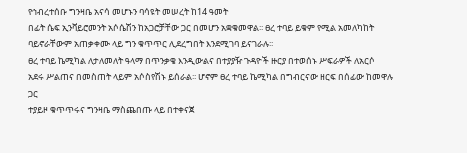የኅብረተሰቡ ግንዛቤ አናሳ መሆኑን ባሳዩት መሠረት ከ14 ዓመት
በፊት ሴፍ ኢንቫይሮመንት አሶሴሽን ከአጋሮቻቸው ጋር በመሆን አቋቁመዋል፡፡ ፀረ ተባይ ይቁም የሚል አመለካከት
ባይኖራቸውም አጠቃቀሙ ላይ ግን ቁጥጥር ሊደረግበት እንደሚገባ ይናገራሉ፡፡
ፀረ ተባይ ኬሚካል ለታለመለት ዓላማ በጥንቃቄ እንዲውልና በተያያዥ ጉዳዮች ዙርያ በተወሰኑ ሥፍራዎች ለአርሶ
አደሩ ሥልጠና በመስጠት ላይም አሶስየሽኑ ይሰራል፡፡ ሆኖም ፀረ ተባይ ኬሚካል በግብርናው ዘርፍ በሰፊው ከመዋሉ ጋር
ተያይዞ ቁጥጥሩና ግንዛቤ ማስጨበጡ ላይ በተቀናጀ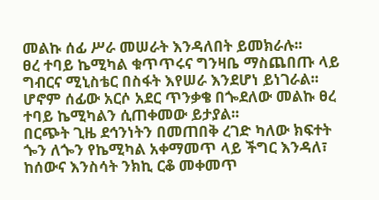መልኩ ሰፊ ሥራ መሠራት እንዳለበት ይመክራሉ፡፡
ፀረ ተባይ ኬሚካል ቁጥጥሩና ግንዛቤ ማስጨበጡ ላይ ግብርና ሚኒስቴር በስፋት እየሠራ እንደሆነ ይነገራል፡፡ ሆኖም ሰፊው አርሶ አደር ጥንቃቄ በጐደለው መልኩ ፀረ ተባይ ኬሚካልን ሲጠቀመው ይታያል፡፡
በርጭት ጊዜ ደኅንነትን በመጠበቅ ረገድ ካለው ክፍተት ጐን ለጐን የኬሚካል አቀማመጥ ላይ ችግር እንዳለ፣
ከሰውና እንስሳት ንክኪ ርቆ መቀመጥ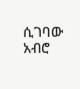ሲገባው አብሮ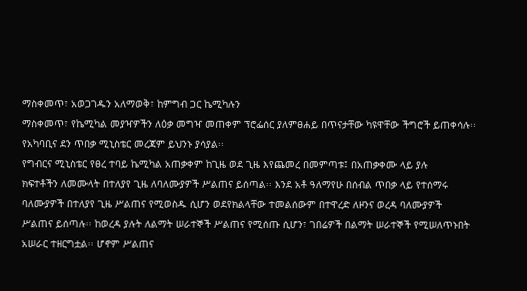ማስቀመጥ፣ አወጋገዱን አለማወቅ፣ ከምግብ ጋር ኬሚካሉን
ማስቀመጥ፣ የኬሚካል መያዣዎችን ለዕቃ መግዣ መጠቀም ፕሮፌሰር ያለምፀሐይ በጥናታቸው ካዩዋቸው ችግሮች ይጠቀሳሉ፡፡
የአካባቢና ደን ጥበቃ ሚኒስቴር መረጃም ይህንኑ ያሳያል፡፡
የግብርና ሚኒስቴር የፀረ ተባይ ኬሚካል አጠቃቀም ከጊዜ ወደ ጊዜ እየጨመረ በመምጣቱ፤ በአጠቃቀሙ ላይ ያሉ
ክፍተቶችን ለመሙላት በተለያየ ጊዜ ለባለሙያዎች ሥልጠና ይሰጣል፡፡ እንደ አቶ ዓለማየሁ በሰብል ጥበቃ ላይ የተሰማሩ
ባለሙያዎች በተለያየ ጊዜ ሥልጠና የሚወስዱ ሲሆን ወደየክልላቸው ተመልሰውም በተዋረድ ለዞንና ወረዳ ባለሙያዎች
ሥልጠና ይሰጣሉ፡፡ ከወረዳ ያሉት ለልማት ሠራተኞች ሥልጠና የሚሰጡ ሲሆን፣ ገበሬዎች በልማት ሠራተኞች የሚሠለጥኑበት
አሠራር ተዘርግቷል፡፡ ሆኖም ሥልጠና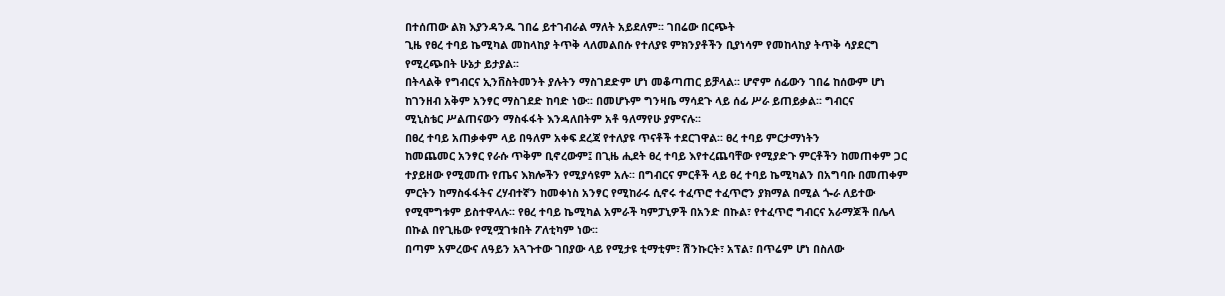በተሰጠው ልክ እያንዳንዱ ገበሬ ይተገብራል ማለት አይደለም፡፡ ገበሬው በርጭት
ጊዜ የፀረ ተባይ ኬሚካል መከላከያ ትጥቅ ላለመልበሱ የተለያዩ ምክንያቶችን ቢያነሳም የመከላከያ ትጥቅ ሳያደርግ
የሚረጭበት ሁኔታ ይታያል፡፡
በትላልቅ የግብርና ኢንቨስትመንት ያሉትን ማስገደድም ሆነ መቆጣጠር ይቻላል፡፡ ሆኖም ሰፊውን ገበሬ ከሰውም ሆነ
ከገንዘብ አቅም አንፃር ማስገደድ ከባድ ነው፡፡ በመሆኑም ግንዛቤ ማሳደጉ ላይ ሰፊ ሥራ ይጠይቃል፡፡ ግብርና
ሚኒስቴር ሥልጠናውን ማስፋፋት እንዳለበትም አቶ ዓለማየሁ ያምናሉ፡፡
በፀረ ተባይ አጠቃቀም ላይ በዓለም አቀፍ ደረጃ የተለያዩ ጥናቶች ተደርገዋል፡፡ ፀረ ተባይ ምርታማነትን
ከመጨመር አንፃር የራሱ ጥቅም ቢኖረውም፤ በጊዜ ሒደት ፀረ ተባይ እየተረጨባቸው የሚያድጉ ምርቶችን ከመጠቀም ጋር
ተያይዘው የሚመጡ የጤና እክሎችን የሚያሳዩም አሉ፡፡ በግብርና ምርቶች ላይ ፀረ ተባይ ኬሚካልን በአግባቡ በመጠቀም
ምርትን ከማስፋፋትና ረሃብተኛን ከመቀነስ አንፃር የሚከራሩ ሲኖሩ ተፈጥሮ ተፈጥሮን ያክማል በሚል ጐራ ለይተው
የሚሞግቱም ይስተዋላሉ፡፡ የፀረ ተባይ ኬሚካል አምራች ካምፓኒዎች በአንድ በኩል፣ የተፈጥሮ ግብርና አራማጆች በሌላ
በኩል በየጊዜው የሚሟገቱበት ፖለቲካም ነው፡፡
በጣም አምረውና ለዓይን አጓጉተው ገበያው ላይ የሚታዩ ቲማቲም፣ ሽንኩርት፣ አፕል፣ በጥሬም ሆነ በስለው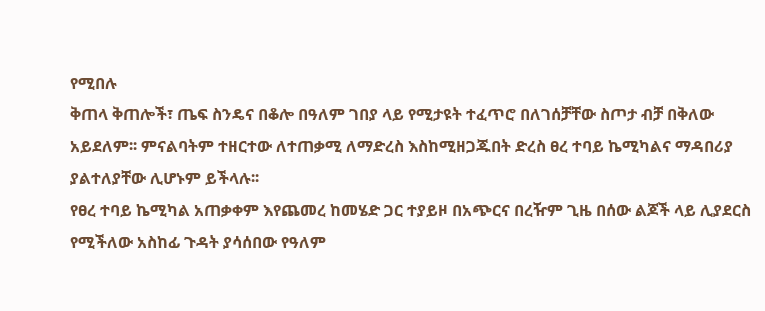የሚበሉ
ቅጠላ ቅጠሎች፣ ጤፍ ስንዴና በቆሎ በዓለም ገበያ ላይ የሚታዩት ተፈጥሮ በለገሰቻቸው ስጦታ ብቻ በቅለው
አይደለም፡፡ ምናልባትም ተዘርተው ለተጠቃሚ ለማድረስ እስከሚዘጋጁበት ድረስ ፀረ ተባይ ኬሚካልና ማዳበሪያ
ያልተለያቸው ሊሆኑም ይችላሉ፡፡
የፀረ ተባይ ኬሚካል አጠቃቀም እየጨመረ ከመሄድ ጋር ተያይዞ በአጭርና በረዥም ጊዜ በሰው ልጆች ላይ ሊያደርስ
የሚችለው አስከፊ ጉዳት ያሳሰበው የዓለም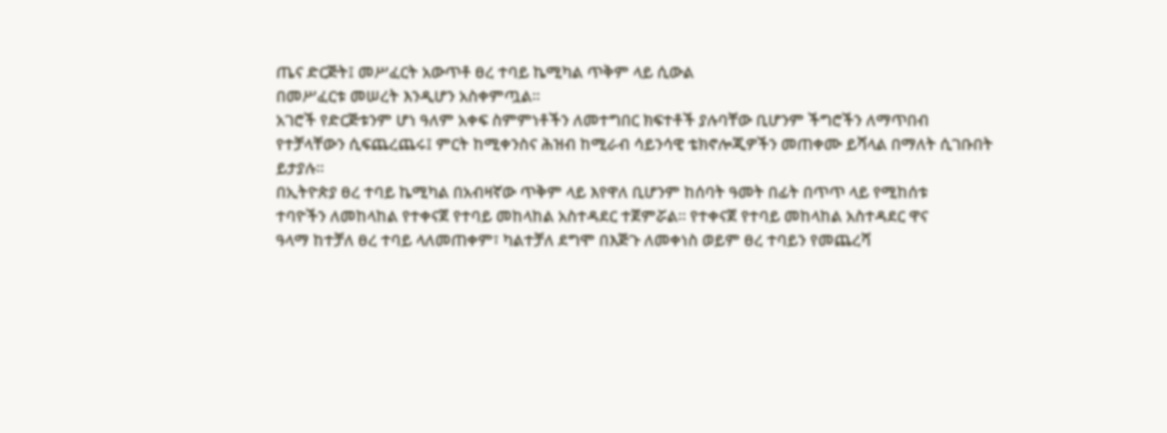ጤና ድርጅት፤ መሥፈርት አውጥቶ ፀረ ተባይ ኬሚካል ጥቅም ላይ ሲውል
በመሥፈርቱ መሠረት እንዲሆን አስቀምጧል፡፡
አገሮች የድርጅቱንም ሆነ ዓለም አቀፍ ስምምነቶችን ለመተግበር ክፍተቶች ያሉባቸው ቢሆንም ችግሮችን ለማጥበብ
የተቻላቸውን ሲፍጨረጨሩ፤ ምርት ከሚቀንስና ሕዝብ ከሚራብ ሳይንሳዊ ቴክኖሎጂዎችን መጠቀሙ ይሻላል በማለት ሲገቡበት
ይታያሉ፡፡
በኢትዮጵያ ፀረ ተባይ ኬሚካል በአብዛኛው ጥቅም ላይ እየዋለ ቢሆንም ከሰባት ዓመት በፊት በጥጥ ላይ የሚከሰቱ
ተባዮችን ለመከላከል የተቀናጀ የተባይ መከላከል አስተዳደር ተጀምሯል፡፡ የተቀናጀ የተባይ መከላከል አስተዳደር ዋና
ዓላማ ከተቻለ ፀረ ተባይ ላለመጠቀም፣ ካልተቻለ ደግሞ በእጅጉ ለመቀነስ ወይም ፀረ ተባይን የመጨረሻ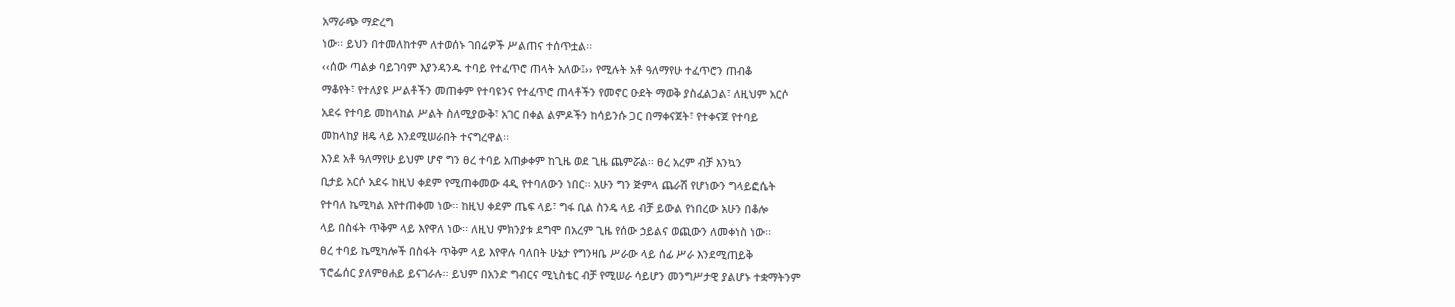አማራጭ ማድረግ
ነው፡፡ ይህን በተመለከተም ለተወሰኑ ገበሬዎች ሥልጠና ተሰጥቷል፡፡
‹‹ሰው ጣልቃ ባይገባም እያንዳንዱ ተባይ የተፈጥሮ ጠላት አለው፤›› የሚሉት አቶ ዓለማየሁ ተፈጥሮን ጠብቆ
ማቆየት፣ የተለያዩ ሥልቶችን መጠቀም የተባዩንና የተፈጥሮ ጠላቶችን የመኖር ዑደት ማወቅ ያስፈልጋል፣ ለዚህም አርሶ
አደሩ የተባይ መከላከል ሥልት ስለሚያውቅ፣ አገር በቀል ልምዶችን ከሳይንሱ ጋር በማቀናጀት፣ የተቀናጀ የተባይ
መከላከያ ዘዴ ላይ እንደሚሠራበት ተናግረዋል፡፡
እንደ አቶ ዓለማየሁ ይህም ሆኖ ግን ፀረ ተባይ አጠቃቀም ከጊዜ ወደ ጊዜ ጨምሯል፡፡ ፀረ አረም ብቻ እንኳን
ቢታይ አርሶ አደሩ ከዚህ ቀደም የሚጠቀመው 4ዲ የተባለውን ነበር፡፡ አሁን ግን ጅምላ ጨራሽ የሆነውን ግላይፎሴት
የተባለ ኬሚካል እየተጠቀመ ነው፡፡ ከዚህ ቀደም ጤፍ ላይ፣ ግፋ ቢል ስንዴ ላይ ብቻ ይውል የነበረው አሁን በቆሎ
ላይ በስፋት ጥቅም ላይ እየዋለ ነው፡፡ ለዚህ ምክንያቱ ደግሞ በአረም ጊዜ የሰው ኃይልና ወጪውን ለመቀነስ ነው፡፡
ፀረ ተባይ ኬሚካሎች በስፋት ጥቅም ላይ እየዋሉ ባለበት ሁኔታ የግንዛቤ ሥራው ላይ ሰፊ ሥራ እንደሚጠይቅ
ፕሮፌሰር ያለምፀሐይ ይናገራሉ፡፡ ይህም በአንድ ግብርና ሚኒስቴር ብቻ የሚሠራ ሳይሆን መንግሥታዊ ያልሆኑ ተቋማትንም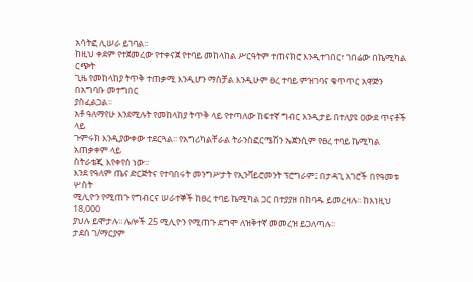አሳትፎ ሊሠራ ይገባል፡፡
ከዚህ ቀደም የተጀመረው የተቀናጀ የተባይ መከላከል ሥርዓትም ተጠናክሮ እንዲተገበር፣ ገበሬው በኬሚካል ርጭት
ጊዜ የመከላከያ ትጥቅ ተጠቃሚ እንዲሆን ማስቻል እንዲሁም ፀረ ተባይ ምዝገባና ቁጥጥር አዋጅን በአግባቡ መተግበር
ያስፈልጋል፡፡
አቶ ዓለማየሁ እንደሚሉት የመከላከያ ትጥቅ ላይ የተጣለው ከፍተኛ ግብር እንዲታይ በተለያዩ ዐውደ ጥናቶች ላይ
ጉምሩክ እንዲያውቀው ተደርጓል፡፡ የአግሪካልቸራል ትራንስፎርሜሽን ኤጀንሲም የፀረ ተባይ ኬሚካል አጠቃቀም ላይ
ስትራቴጂ እየቀየሰ ነው፡፡
እንደ የዓለም ጤና ድርጅትና የተባበሩት መንግሥታት የኢንቫይሮመንት ፕሮግራም፤ በታዳጊ አገሮች በየዓመቱ ሦስት
ሚሊዮን የሚጠጉ የግብርና ሠራተኞች ከፀረ ተባይ ኬሚካል ጋር በተያያዘ በከባዱ ይመረዛሉ፡፡ ከእነዚህ 18,000
ያህሉ ይሞታሉ፡፡ ሌሎች 25 ሚሊዮን የሚጠጉ ደግሞ ለዝቅተኛ መመረዝ ይጋለጣሉ፡፡
ታደሰ ገ/ማርያም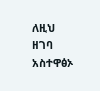ለዚህ ዘገባ አስተዋፅኦ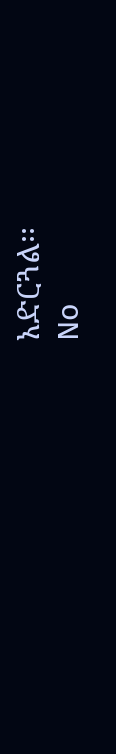አድርጓል፡፡
No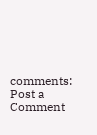comments:
Post a Comment